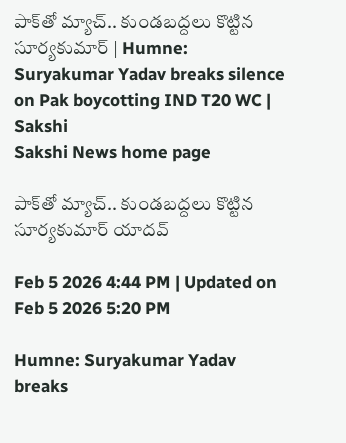పాక్‌తో మ్యాచ్‌.. కుండబద్దలు కొట్టిన సూర్యకుమార్‌ | Humne: Suryakumar Yadav breaks silence on Pak boycotting IND T20 WC | Sakshi
Sakshi News home page

పాక్‌తో మ్యాచ్‌.. కుండబద్దలు కొట్టిన సూర్యకుమార్‌ యాదవ్‌

Feb 5 2026 4:44 PM | Updated on Feb 5 2026 5:20 PM

Humne: Suryakumar Yadav breaks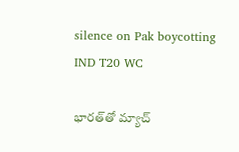silence on Pak boycotting IND T20 WC

భారత్‌తో మ్యాచ్‌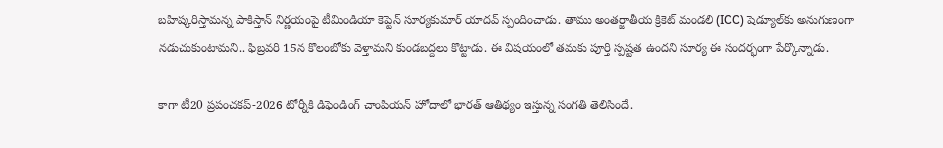బహిష్కరిస్తామన్న పాకిస్తాన్‌ నిర్ణయంపై టీమిండియా కెప్టెన్‌ సూర్యకుమార్‌ యాదవ్‌ స్పందించాడు. తాము అంతర్జాతీయ క్రికెట్‌ మండలి (ICC) షెడ్యూల్‌కు అనుగుణంగా నడుచుకుంటామని.. ఫిబ్రవరి 15న కొలంబోకు వెళ్తామని కుండబద్దలు కొట్టాడు. ఈ విషయంలో తమకు పూర్తి స్పష్టత ఉందని సూర్య ఈ సందర్భంగా పేర్కొన్నాడు.

కాగా టీ20 ప్రపంచకప్‌-2026 టోర్నీకి డిఫెండింగ్‌ చాంపియన్‌ హోదాలో భారత్‌ ఆతిథ్యం ఇస్తున్న సంగతి తెలిసిందే.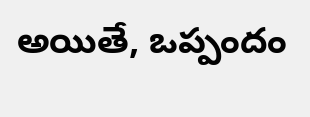అయితే, ఒప్పందం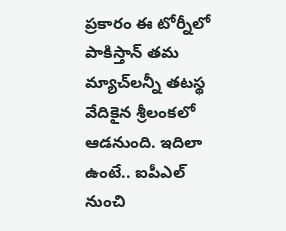ప్రకారం ఈ టోర్నీలో పాకిస్తాన్‌ తమ మ్యాచ్‌లన్నీ తటస్థ వేదికైన శ్రీలంకలో ఆడనుంది. ఇదిలా ఉంటే.. ఐపీఎల్‌ నుంచి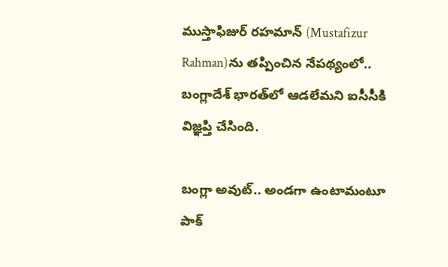ముస్తాఫిజుర్‌ రహమాన్‌ (Mustafizur Rahman)ను తప్పించిన నేపథ్యంలో.. బంగ్లాదేశ్‌ భారత్‌లో ఆడలేమని ఐసీసీకి విజ్ఞప్తి చేసింది.

బంగ్లా అవుట్‌.. అండగా ఉంటామంటూ పాక్‌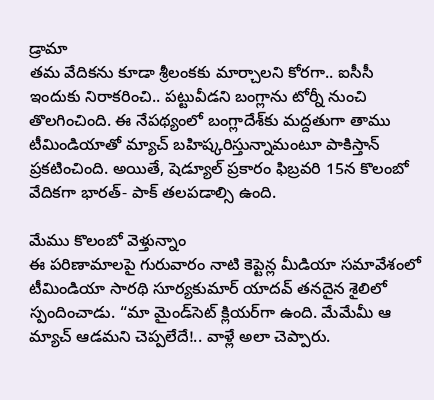డ్రామా
తమ వేదికను కూడా శ్రీలంకకు మార్చాలని కోరగా.. ఐసీసీ ఇందుకు నిరాకరించి.. పట్టువీడని బంగ్లాను టోర్నీ నుంచి తొలగించింది. ఈ నేపథ్యంలో బంగ్లాదేశ్‌కు మద్దతుగా తాము టీమిండియాతో మ్యాచ్‌ బహిష్కరిస్తున్నామంటూ పాకిస్తాన్‌ ప్రకటించింది. అయితే, షెడ్యూల్‌ ప్రకారం ఫిబ్రవరి 15న కొలంబో వేదికగా భారత్‌- పాక్‌ తలపడాల్సి ఉంది.

మేము కొలంబో వెళ్తున్నాం
ఈ పరిణామాలపై గురువారం నాటి కెప్టెన్ల మీడియా సమావేశంలో టీమిండియా సారథి సూర్యకుమార్‌ యాదవ్‌ తనదైన శైలిలో స్పందించాడు. “మా మైండ్‌సెట్‌ క్లియర్‌గా ఉంది. మేమేమీ ఆ మ్యాచ్‌ ఆడమని చెప్పలేదే!.. వాళ్లే అలా చెప్పారు.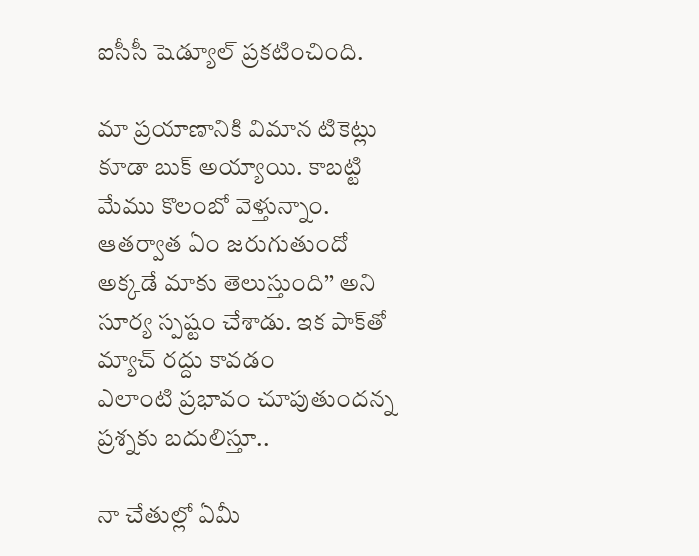ఐసీసీ షెడ్యూల్‌ ప్రకటించింది.

మా ప్రయాణానికి విమాన టికెట్లు కూడా బుక్‌ అయ్యాయి. కాబట్టి మేము కొలంబో వెళ్తున్నాం. ఆతర్వాత ఏం జరుగుతుందో అక్కడే మాకు తెలుస్తుంది’’ అని సూర్య స్పష్టం చేశాడు. ఇక పాక్‌తో మ్యాచ్‌ రద్దు కావడం ఎలాంటి ‍ప్రభావం చూపుతుందన్న ప్రశ్నకు బదులిస్తూ..

నా చేతుల్లో ఏమీ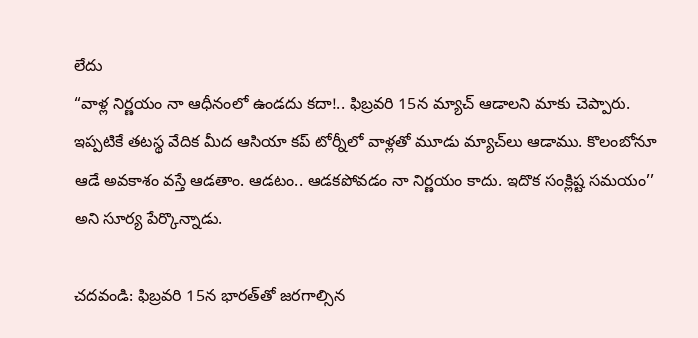లేదు
“వాళ్ల నిర్ణయం నా ఆధీనంలో ఉండదు కదా!.. ఫిబ్రవరి 15న మ్యాచ్‌ ఆడాలని మాకు చెప్పారు. ఇప్పటికే తటస్థ వేదిక మీద ఆసియా కప్‌ టోర్నీలో వాళ్లతో మూడు మ్యాచ్‌లు ఆడాము. కొలంబోనూ ఆడే అవకాశం వస్తే ఆడతాం. ఆడటం.. ఆడకపోవడం నా నిర్ణయం కాదు. ఇదొక సంక్లిష్ట సమయం’’ అని సూర్య పేర్కొన్నాడు.

చదవండి: ఫిబ్రవరి 15న భారత్‌తో జరగాల్సిన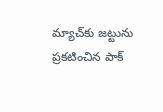మ్యాచ్‌కు జట్టును ప్రకటించిన పాక్‌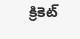క్రికెట్‌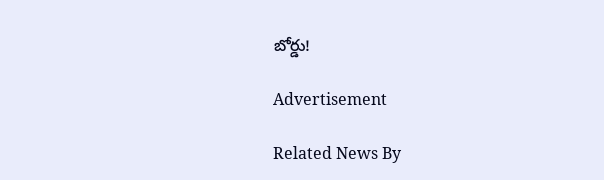బోర్డు!

Advertisement

Related News By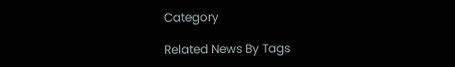Category

Related News By Tags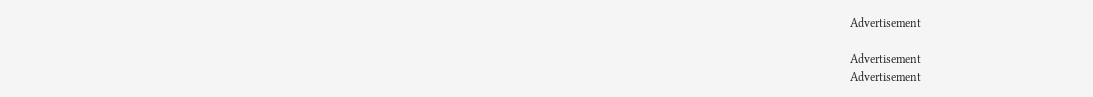Advertisement

Advertisement
Advertisement